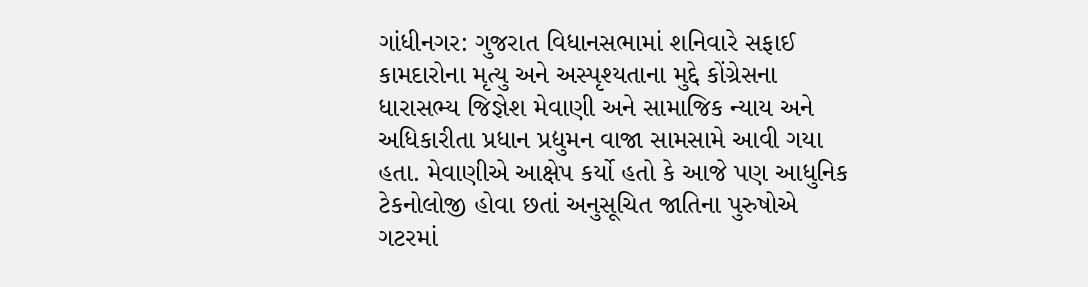ગાંધીનગર: ગુજરાત વિધાનસભામાં શનિવારે સફાઈ કામદારોના મૃત્યુ અને અસ્પૃશ્યતાના મુદ્દે કોંગ્રેસના ધારાસભ્ય જિજ્ઞેશ મેવાણી અને સામાજિક ન્યાય અને અધિકારીતા પ્રધાન પ્રદ્યુમન વાજા સામસામે આવી ગયા હતા. મેવાણીએ આક્ષેપ કર્યો હતો કે આજે પણ આધુનિક ટેકનોલોજી હોવા છતાં અનુસૂચિત જાતિના પુરુષોએ ગટરમાં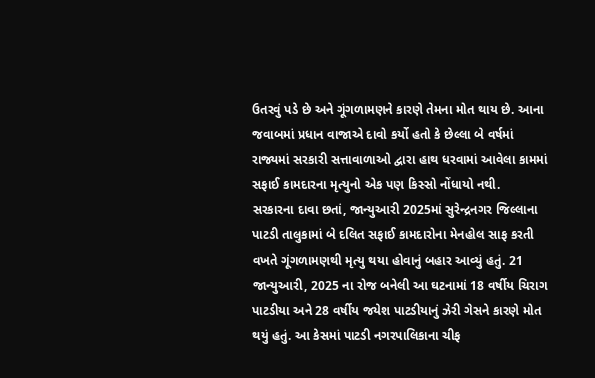ઉતરવું પડે છે અને ગૂંગળામણને કારણે તેમના મોત થાય છે. આના જવાબમાં પ્રધાન વાજાએ દાવો કર્યો હતો કે છેલ્લા બે વર્ષમાં રાજ્યમાં સરકારી સત્તાવાળાઓ દ્વારા હાથ ધરવામાં આવેલા કામમાં સફાઈ કામદારના મૃત્યુનો એક પણ કિસ્સો નોંધાયો નથી.
સરકારના દાવા છતાં, જાન્યુઆરી 2025માં સુરેન્દ્રનગર જિલ્લાના પાટડી તાલુકામાં બે દલિત સફાઈ કામદારોના મેનહોલ સાફ કરતી વખતે ગૂંગળામણથી મૃત્યુ થયા હોવાનું બહાર આવ્યું હતું. 21 જાન્યુઆરી, 2025 ના રોજ બનેલી આ ઘટનામાં 18 વર્ષીય ચિરાગ પાટડીયા અને 28 વર્ષીય જયેશ પાટડીયાનું ઝેરી ગેસને કારણે મોત થયું હતું. આ કેસમાં પાટડી નગરપાલિકાના ચીફ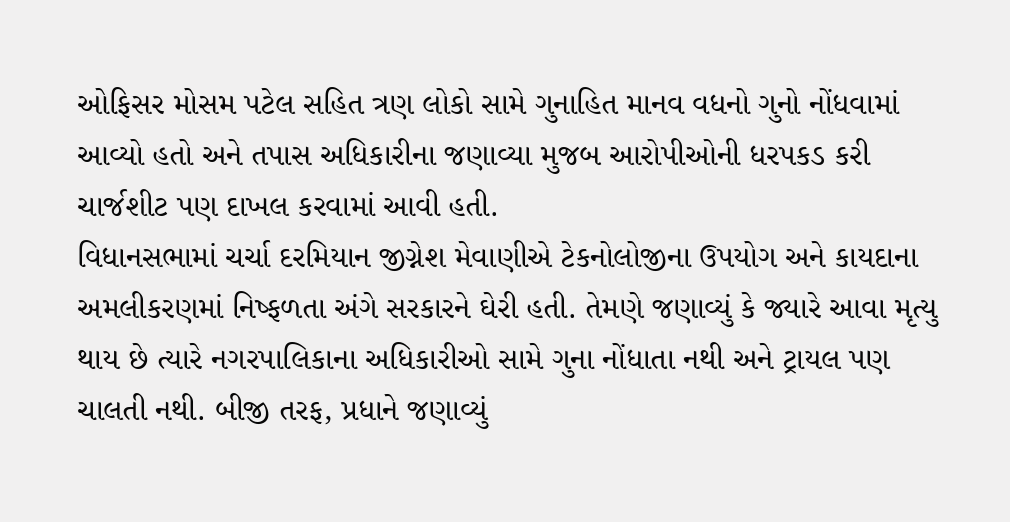ઓફિસર મોસમ પટેલ સહિત ત્રણ લોકો સામે ગુનાહિત માનવ વધનો ગુનો નોંધવામાં આવ્યો હતો અને તપાસ અધિકારીના જણાવ્યા મુજબ આરોપીઓની ધરપકડ કરી ચાર્જશીટ પણ દાખલ કરવામાં આવી હતી.
વિધાનસભામાં ચર્ચા દરમિયાન જીગ્નેશ મેવાણીએ ટેકનોલોજીના ઉપયોગ અને કાયદાના અમલીકરણમાં નિષ્ફળતા અંગે સરકારને ઘેરી હતી. તેમણે જણાવ્યું કે જ્યારે આવા મૃત્યુ થાય છે ત્યારે નગરપાલિકાના અધિકારીઓ સામે ગુના નોંધાતા નથી અને ટ્રાયલ પણ ચાલતી નથી. બીજી તરફ, પ્રધાને જણાવ્યું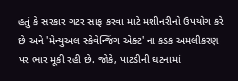હતું કે સરકાર ગટર સાફ કરવા માટે મશીનરીનો ઉપયોગ કરે છે અને 'મેન્યુઅલ સ્કેવેન્જિંગ એક્ટ' ના કડક અમલીકરણ પર ભાર મૂકી રહી છે. જોકે, પાટડીની ઘટનામાં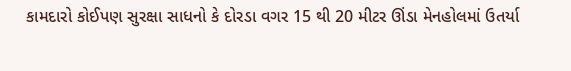કામદારો કોઈપણ સુરક્ષા સાધનો કે દોરડા વગર 15 થી 20 મીટર ઊંડા મેનહોલમાં ઉતર્યા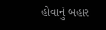હોવાનું બહાર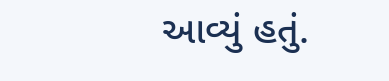આવ્યું હતું.